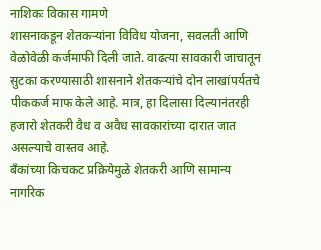नाशिकः विकास गामणे
शासनाकडून शेतकऱ्यांना विविध योजना, सवलती आणि वेळोवेळी कर्जमाफी दिली जाते. वाढत्या सावकारी जाचातून सुटका करण्यासाठी शासनाने शेतकऱ्यांचे दोन लाखांपर्यतचे पीककर्ज माफ केले आहे. मात्र, हा दिलासा दिल्यानंतरही हजारो शेतकरी वैध व अवैध सावकारांच्या दारात जात असल्याचे वास्तव आहे.
बँकांच्या किचकट प्रक्रियेमुळे शेतकरी आणि सामान्य नागरिक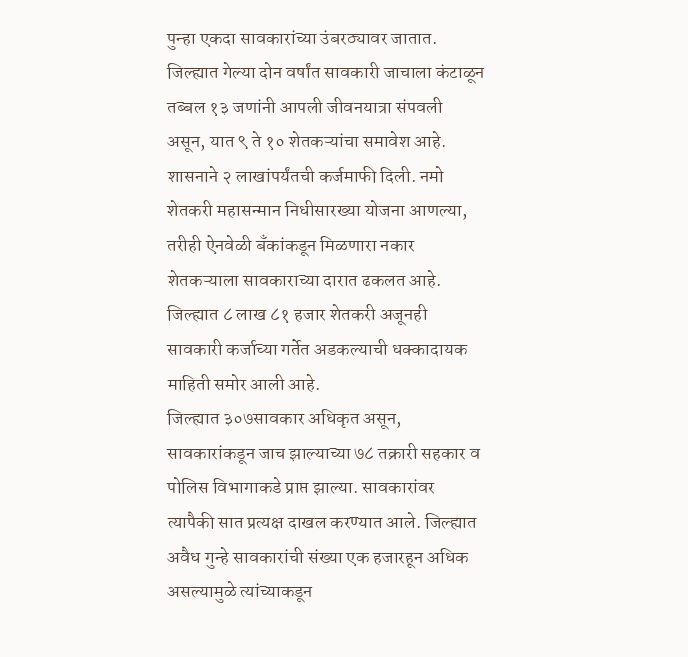पुन्हा एकदा सावकारांच्या उंबरठ्यावर जातात. जिल्ह्यात गेल्या दोन वर्षांत सावकारी जाचाला कंटाळून तब्बल १३ जणांनी आपली जीवनयात्रा संपवली असून, यात ९ ते १० शेतकऱ्यांचा समावेश आहे.
शासनाने २ लाखांपर्यंतची कर्जमाफी दिली. नमो शेतकरी महासन्मान निधीसारख्या योजना आणल्या, तरीही ऐनवेळी बँकांकडून मिळणारा नकार शेतकऱ्याला सावकाराच्या दारात ढकलत आहे. जिल्ह्यात ८ लाख ८१ हजार शेतकरी अजूनही सावकारी कर्जाच्या गर्तेत अडकल्याची धक्कादायक माहिती समोर आली आहे.
जिल्ह्यात ३०७सावकार अधिकृत असून, सावकारांकडून जाच झाल्याच्या ७८ तक्रारी सहकार व पोलिस विभागाकडे प्राप्त झाल्या. सावकारांवर त्यापैकी सात प्रत्यक्ष दाखल करण्यात आले. जिल्ह्यात अवैध गुन्हे सावकारांची संख्या एक हजारहून अधिक असल्यामुळे त्यांच्याकडून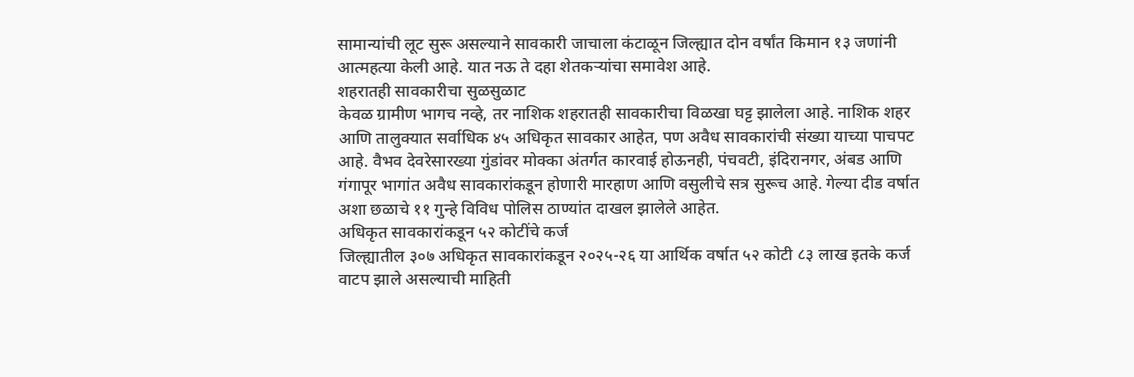सामान्यांची लूट सुरू असल्याने सावकारी जाचाला कंटाळून जिल्ह्यात दोन वर्षांत किमान १३ जणांनी आत्महत्या केली आहे. यात नऊ ते दहा शेतकऱ्यांचा समावेश आहे.
शहरातही सावकारीचा सुळसुळाट
केवळ ग्रामीण भागच नव्हे, तर नाशिक शहरातही सावकारीचा विळखा घट्ट झालेला आहे. नाशिक शहर आणि तालुक्यात सर्वाधिक ४५ अधिकृत सावकार आहेत, पण अवैध सावकारांची संख्या याच्या पाचपट आहे. वैभव देवरेसारख्या गुंडांवर मोक्का अंतर्गत कारवाई होऊनही, पंचवटी, इंदिरानगर, अंबड आणि गंगापूर भागांत अवैध सावकारांकडून होणारी मारहाण आणि वसुलीचे सत्र सुरूच आहे. गेल्या दीड वर्षात अशा छळाचे ११ गुन्हे विविध पोलिस ठाण्यांत दाखल झालेले आहेत.
अधिकृत सावकारांकडून ५२ कोटींचे कर्ज
जिल्ह्यातील ३०७ अधिकृत सावकारांकडून २०२५-२६ या आर्थिक वर्षात ५२ कोटी ८३ लाख इतके कर्ज वाटप झाले असल्याची माहिती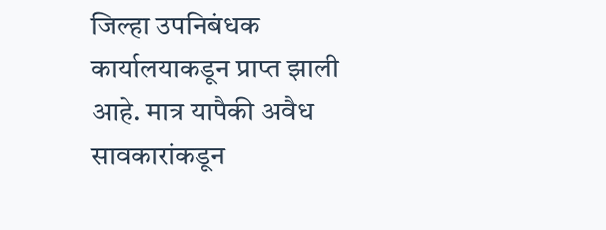जिल्हा उपनिबंधक कार्यालयाकडून प्राप्त झाली आहे. मात्र यापैकी अवैध सावकारांकडून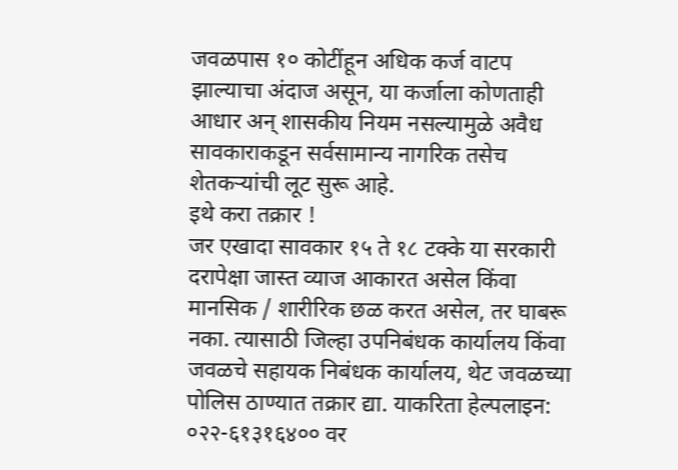जवळपास १० कोटींहून अधिक कर्ज वाटप झाल्याचा अंदाज असून, या कर्जाला कोणताही आधार अन् शासकीय नियम नसल्यामुळे अवैध सावकाराकडून सर्वसामान्य नागरिक तसेच शेतकऱ्यांची लूट सुरू आहे.
इथे करा तक्रार !
जर एखादा सावकार १५ ते १८ टक्के या सरकारी दरापेक्षा जास्त व्याज आकारत असेल किंवा मानसिक / शारीरिक छळ करत असेल, तर घाबरू नका. त्यासाठी जिल्हा उपनिबंधक कार्यालय किंवा जवळचे सहायक निबंधक कार्यालय, थेट जवळच्या पोलिस ठाण्यात तक्रार द्या. याकरिता हेल्पलाइन: ०२२-६१३१६४०० वर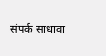संपर्क साधावा